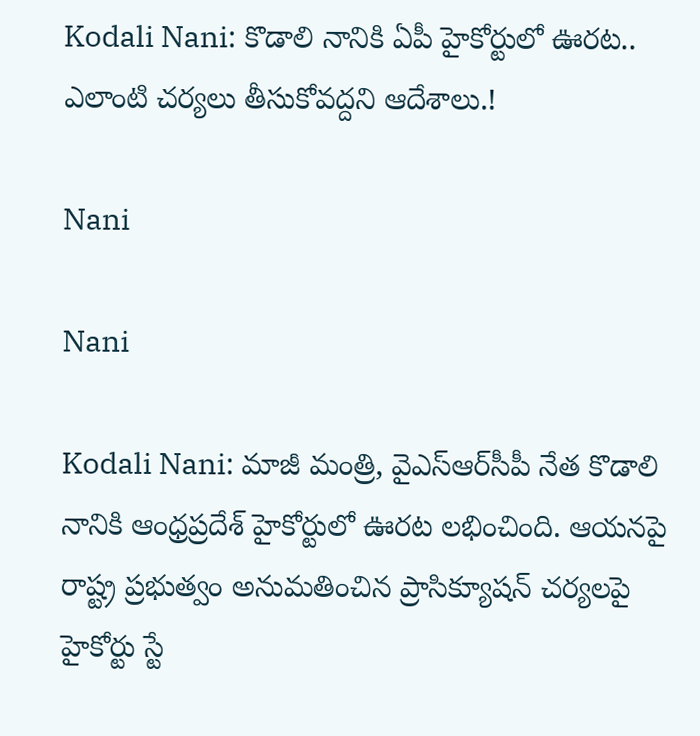Kodali Nani: కొడాలి నానికి ఏపీ హైకోర్టులో ఊరట.. ఎలాంటి చర్యలు తీసుకోవద్దని ఆదేశాలు.!

Nani

Nani

Kodali Nani: మాజీ మంత్రి, వైఎస్ఆర్‌సీపీ నేత కొడాలి నానికి ఆంధ్రప్రదేశ్ హైకోర్టులో ఊరట లభించింది. ఆయనపై రాష్ట్ర ప్రభుత్వం అనుమతించిన ప్రాసిక్యూషన్ చర్యలపై హైకోర్టు స్టే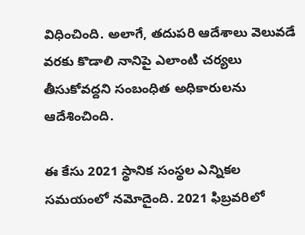విధించింది. అలాగే, తదుపరి ఆదేశాలు వెలువడే వరకు కొడాలి నానిపై ఎలాంటి చర్యలు తీసుకోవద్దని సంబంధిత అధికారులను ఆదేశించింది.

ఈ కేసు 2021 స్థానిక సంస్థల ఎన్నికల సమయంలో నమోదైంది. 2021 ఫిబ్రవరిలో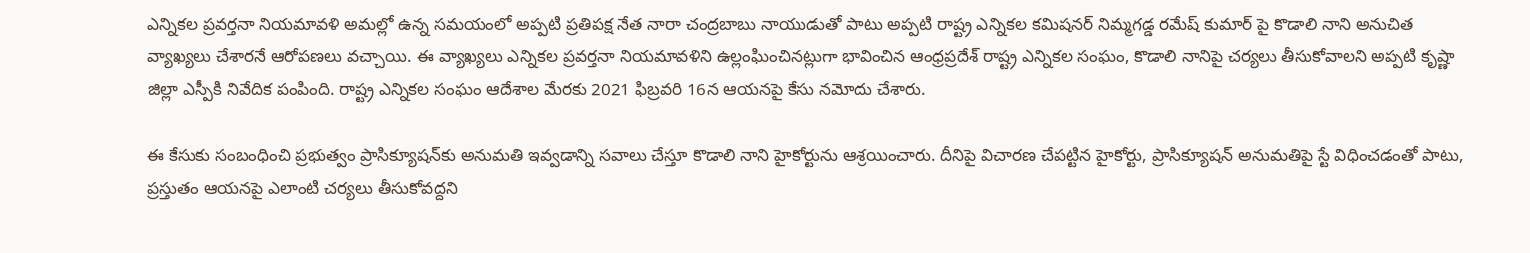ఎన్నికల ప్రవర్తనా నియమావళి అమల్లో ఉన్న సమయంలో అప్పటి ప్రతిపక్ష నేత నారా చంద్రబాబు నాయుడుతో పాటు అప్పటి రాష్ట్ర ఎన్నికల కమిషనర్ నిమ్మగడ్డ రమేష్ కుమార్ పై కొడాలి నాని అనుచిత వ్యాఖ్యలు చేశారనే ఆరోపణలు వచ్చాయి. ఈ వ్యాఖ్యలు ఎన్నికల ప్రవర్తనా నియమావళిని ఉల్లంఘించినట్లుగా భావించిన ఆంధ్రప్రదేశ్ రాష్ట్ర ఎన్నికల సంఘం, కొడాలి నానిపై చర్యలు తీసుకోవాలని అప్పటి కృష్ణా జిల్లా ఎస్పీకి నివేదిక పంపింది. రాష్ట్ర ఎన్నికల సంఘం ఆదేశాల మేరకు 2021 ఫిబ్రవరి 16న ఆయనపై కేసు నమోదు చేశారు.

ఈ కేసుకు సంబంధించి ప్రభుత్వం ప్రాసిక్యూషన్‌కు అనుమతి ఇవ్వడాన్ని సవాలు చేస్తూ కొడాలి నాని హైకోర్టును ఆశ్రయించారు. దీనిపై విచారణ చేపట్టిన హైకోర్టు, ప్రాసిక్యూషన్ అనుమతిపై స్టే విధించడంతో పాటు, ప్రస్తుతం ఆయనపై ఎలాంటి చర్యలు తీసుకోవద్దని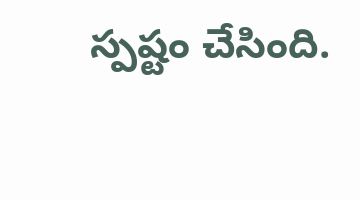స్పష్టం చేసింది.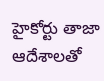హైకోర్టు తాజా ఆదేశాలతో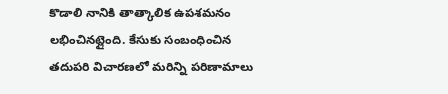కొడాలి నానికి తాత్కాలిక ఉపశమనం లభించినట్లైంది. కేసుకు సంబంధించిన తదుపరి విచారణలో మరిన్ని పరిణామాలు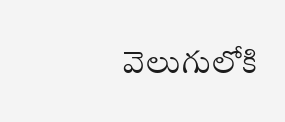వెలుగులోకి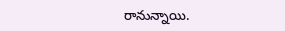రానున్నాయి.